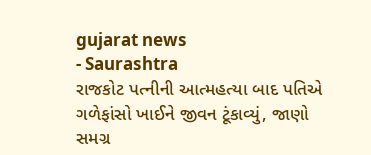gujarat news
- Saurashtra
રાજકોટ પત્નીની આત્મહત્યા બાદ પતિએ ગળેફાંસો ખાઈને જીવન ટૂંકાવ્યું, જાણો સમગ્ર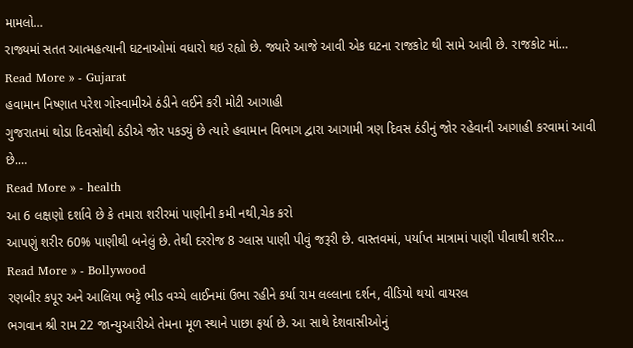મામલો…
રાજ્યમાં સતત આત્મહત્યાની ઘટનાઓમાં વધારો થઇ રહ્યો છે. જ્યારે આજે આવી એક ઘટના રાજકોટ થી સામે આવી છે. રાજકોટ માં…
Read More » - Gujarat
હવામાન નિષ્ણાત પરેશ ગોસ્વામીએ ઠંડીને લઈને કરી મોટી આગાહી
ગુજરાતમાં થોડા દિવસોથી ઠંડીએ જોર પકડ્યું છે ત્યારે હવામાન વિભાગ દ્વારા આગામી ત્રણ દિવસ ઠંડીનું જોર રહેવાની આગાહી કરવામાં આવી છે.…
Read More » - health
આ 6 લક્ષણો દર્શાવે છે કે તમારા શરીરમાં પાણીની કમી નથી,ચેક કરો
આપણું શરીર 60% પાણીથી બનેલું છે. તેથી દરરોજ 8 ગ્લાસ પાણી પીવું જરૂરી છે. વાસ્તવમાં, પર્યાપ્ત માત્રામાં પાણી પીવાથી શરીર…
Read More » - Bollywood
રણબીર કપૂર અને આલિયા ભટ્ટે ભીડ વચ્ચે લાઈનમાં ઉભા રહીને કર્યા રામ લલ્લાના દર્શન, વીડિયો થયો વાયરલ
ભગવાન શ્રી રામ 22 જાન્યુઆરીએ તેમના મૂળ સ્થાને પાછા ફર્યા છે. આ સાથે દેશવાસીઓનું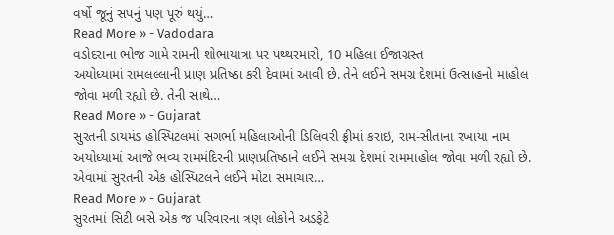વર્ષો જૂનું સપનું પણ પૂરું થયું…
Read More » - Vadodara
વડોદરાના ભોજ ગામે રામની શોભાયાત્રા પર પથ્થરમારો, 10 મહિલા ઈજાગ્રસ્ત
અયોધ્યામાં રામલલ્લાની પ્રાણ પ્રતિષ્ઠા કરી દેવામાં આવી છે. તેને લઈને સમગ્ર દેશમાં ઉત્સાહનો માહોલ જોવા મળી રહ્યો છે. તેની સાથે…
Read More » - Gujarat
સુરતની ડાયમંડ હોસ્પિટલમાં સગર્ભા મહિલાઓની ડિલિવરી ફ્રીમાં કરાઇ, રામ-સીતાના રખાયા નામ
અયોધ્યામાં આજે ભવ્ય રામમંદિરની પ્રાણપ્રતિષ્ઠાને લઈને સમગ્ર દેશમાં રામમાહોલ જોવા મળી રહ્યો છે. એવામાં સુરતની એક હોસ્પિટલને લઈને મોટા સમાચાર…
Read More » - Gujarat
સુરતમાં સિટી બસે એક જ પરિવારના ત્રણ લોકોને અડફેટે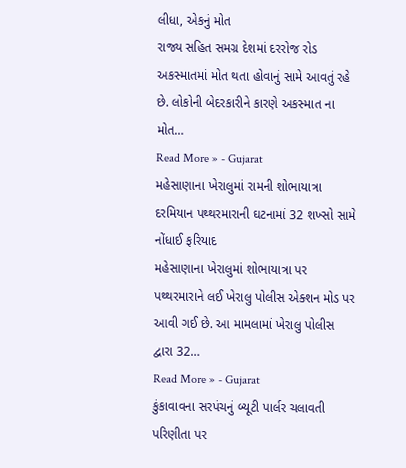લીધા, એકનું મોત
રાજ્ય સહિત સમગ્ર દેશમાં દરરોજ રોડ અકસ્માતમાં મોત થતા હોવાનું સામે આવતું રહે છે. લોકોની બેદરકારીને કારણે અકસ્માત ના મોત…
Read More » - Gujarat
મહેસાણાના ખેરાલુમાં રામની શોભાયાત્રા દરમિયાન પથ્થરમારાની ઘટનામાં 32 શખ્સો સામે નોંધાઈ ફરિયાદ
મહેસાણાના ખેરાલુમાં શોભાયાત્રા પર પથ્થરમારાને લઈ ખેરાલુ પોલીસ એક્શન મોડ પર આવી ગઈ છે. આ મામલામાં ખેરાલુ પોલીસ દ્વારા 32…
Read More » - Gujarat
કુંકાવાવના સરપંચનું બ્યૂટી પાર્લર ચલાવતી પરિણીતા પર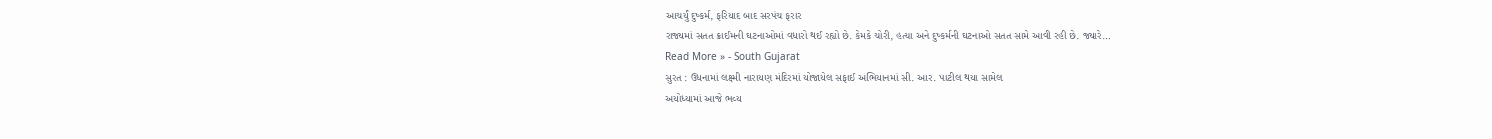આચર્યું દુષ્કર્મ, ફરિયાદ બાદ સરપંચ ફરાર
રાજ્યમાં સતત ક્રાઈમની ઘટનાઓમાં વધારો થઈ રહ્યો છે. કેમકે ચોરી, હત્યા અને દુષ્કર્મની ઘટનાઓ સતત સામે આવી રહી છે. જ્યારે…
Read More » - South Gujarat
સુરત : ઉધનામાં લક્ષ્મી નારાયણ મંદિરમાં યોજાયેલ સફાઈ અભિયાનમાં સી. આર. પાટીલ થયા સામેલ
અયોધ્યામાં આજે ભવ્ય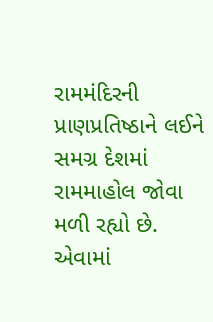રામમંદિરની પ્રાણપ્રતિષ્ઠાને લઈને સમગ્ર દેશમાં રામમાહોલ જોવા મળી રહ્યો છે. એવામાં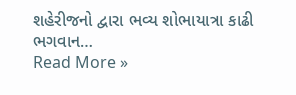શહેરીજનો દ્વારા ભવ્ય શોભાયાત્રા કાઢી ભગવાન…
Read More »